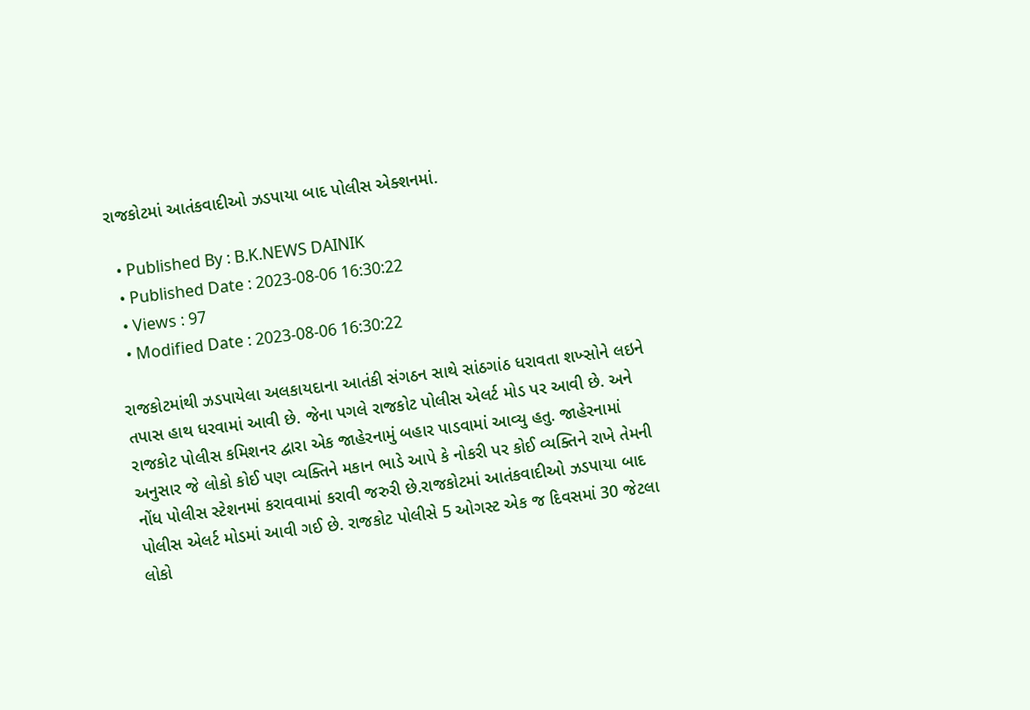રાજકોટમાં આતંકવાદીઓ ઝડપાયા બાદ પોલીસ એક્શનમાં.

  • Published By : B.K.NEWS DAINIK
  • Published Date : 2023-08-06 16:30:22
  • Views : 97
  • Modified Date : 2023-08-06 16:30:22

રાજકોટમાંથી ઝડપાયેલા અલકાયદાના આતંકી સંગઠન સાથે સાંઠગાંઠ ધરાવતા શખ્સોને લઇને તપાસ હાથ ધરવામાં આવી છે. જેના પગલે રાજકોટ પોલીસ એલર્ટ મોડ પર આવી છે. અને રાજકોટ પોલીસ કમિશનર દ્વારા એક જાહેરનામું બહાર પાડવામાં આવ્યુ હતુ. જાહેરનામાં અનુસાર જે લોકો કોઈ પણ વ્યક્તિને મકાન ભાડે આપે કે નોકરી પર કોઈ વ્યક્તિને રાખે તેમની નોંધ પોલીસ સ્ટેશનમાં કરાવવામાં કરાવી જરુરી છે.રાજકોટમાં આતંકવાદીઓ ઝડપાયા બાદ પોલીસ એલર્ટ મોડમાં આવી ગઈ છે. રાજકોટ પોલીસે 5 ઓગસ્ટ એક જ દિવસમાં 30 જેટલા લોકો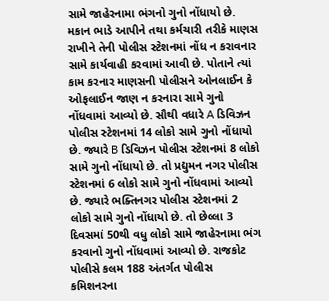સામે જાહેરનામા ભંગનો ગુનો નોંધાયો છે. મકાન ભાડે આપીને તથા કર્મચારી તરીકે માણસ રાખીને તેની પોલીસ સ્ટેશનમાં નોંધ ન કરાવનાર સામે કાર્યવાહી કરવામાં આવી છે. પોતાને ત્યાં કામ કરનાર માણસની પોલીસને ઓનલાઈન કે ઓફલાઈન જાણ ન કરનારા સામે ગુનો નોંધવામાં આવ્યો છે. સૌથી વધારે A ડિવિઝન પોલીસ સ્ટેશનમાં 14 લોકો સામે ગુનો નોંધાયો છે. જ્યારે B ડિવિઝન પોલીસ સ્ટેશનમાં 8 લોકો સામે ગુનો નોંધાયો છે. તો પ્રદ્યુમન નગર પોલીસ સ્ટેશનમાં 6 લોકો સામે ગુનો નોંધવામાં આવ્યો છે. જ્યારે ભક્તિનગર પોલીસ સ્ટેશનમાં 2 લોકો સામે ગુનો નોંધાયો છે. તો છેલ્લા 3 દિવસમાં 50થી વધુ લોકો સામે જાહેરનામા ભંગ કરવાનો ગુનો નોંધવામાં આવ્યો છે. રાજકોટ પોલીસે કલમ 188 અંતર્ગત પોલીસ કમિશનરના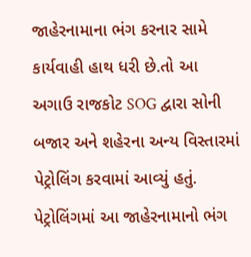જાહેરનામાના ભંગ કરનાર સામે કાર્યવાહી હાથ ધરી છે.તો આ અગાઉ રાજકોટ SOG દ્વારા સોની બજાર અને શહેરના અન્ય વિસ્તારમાં પેટ્રોલિંગ કરવામાં આવ્યું હતું. પેટ્રોલિંગમાં આ જાહેરનામાનો ભંગ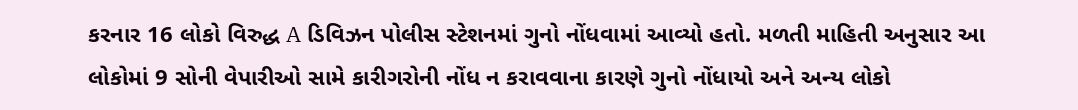કરનાર 16 લોકો વિરુદ્ધ A ડિવિઝન પોલીસ સ્ટેશનમાં ગુનો નોંધવામાં આવ્યો હતો. મળતી માહિતી અનુસાર આ લોકોમાં 9 સોની વેપારીઓ સામે કારીગરોની નોંધ ન કરાવવાના કારણે ગુનો નોંધાયો અને અન્ય લોકો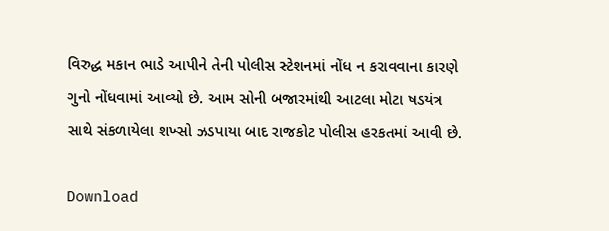વિરુદ્ધ મકાન ભાડે આપીને તેની પોલીસ સ્ટેશનમાં નોંધ ન કરાવવાના કારણે ગુનો નોંધવામાં આવ્યો છે. આમ સોની બજારમાંથી આટલા મોટા ષડયંત્ર સાથે સંકળાયેલા શખ્સો ઝડપાયા બાદ રાજકોટ પોલીસ હરકતમાં આવી છે.

Download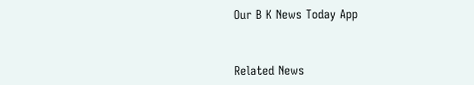Our B K News Today App



Related News